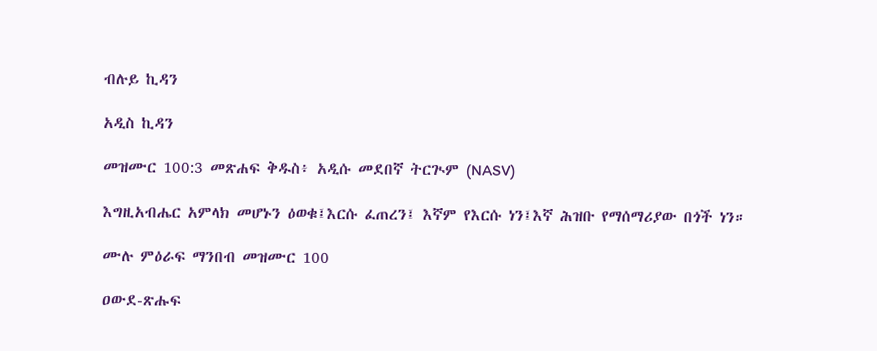ብሉይ ኪዳን

አዲስ ኪዳን

መዝሙር 100:3 መጽሐፍ ቅዱስ፥ አዲሱ መደበኛ ትርጒም (NASV)

እግዚአብሔር አምላክ መሆኑን ዕወቁ፤እርሱ ፈጠረን፤ እኛም የእርሱ ነን፤እኛ ሕዝቡ የማሰማሪያው በጎች ነን።

ሙሉ ምዕራፍ ማንበብ መዝሙር 100

ዐውደ-ጽሑፍ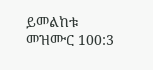ይመልከቱ መዝሙር 100:3